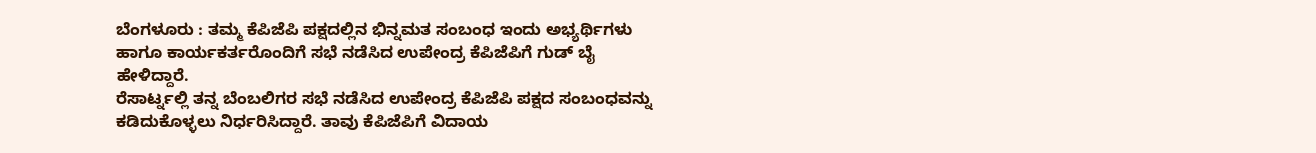ಬೆಂಗಳೂರು : ತಮ್ಮ ಕೆಪಿಜೆಪಿ ಪಕ್ಷದಲ್ಲಿನ ಭಿನ್ನಮತ ಸಂಬಂಧ ಇಂದು ಅಭ್ಯರ್ಥಿಗಳು ಹಾಗೂ ಕಾರ್ಯಕರ್ತರೊಂದಿಗೆ ಸಭೆ ನಡೆಸಿದ ಉಪೇಂದ್ರ ಕೆಪಿಜೆಪಿಗೆ ಗುಡ್ ಬೈ ಹೇಳಿದ್ದಾರೆ.
ರೆಸಾರ್ಟ್ನಲ್ಲಿ ತನ್ನ ಬೆಂಬಲಿಗರ ಸಭೆ ನಡೆಸಿದ ಉಪೇಂದ್ರ ಕೆಪಿಜೆಪಿ ಪಕ್ಷದ ಸಂಬಂಧವನ್ನು ಕಡಿದುಕೊಳ್ಳಲು ನಿರ್ಧರಿಸಿದ್ದಾರೆ. ತಾವು ಕೆಪಿಜೆಪಿಗೆ ವಿದಾಯ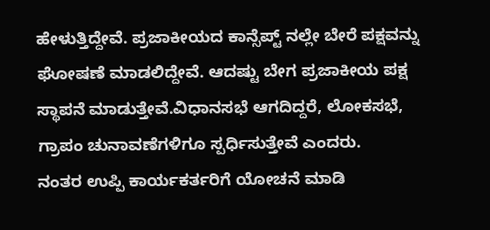ಹೇಳುತ್ತಿದ್ದೇವೆ. ಪ್ರಜಾಕೀಯದ ಕಾನ್ಸೆಪ್ಟ್ ನಲ್ಲೇ ಬೇರೆ ಪಕ್ಷವನ್ನು ಘೋಷಣೆ ಮಾಡಲಿದ್ದೇವೆ. ಆದಷ್ಟು ಬೇಗ ಪ್ರಜಾಕೀಯ ಪಕ್ಷ ಸ್ಥಾಪನೆ ಮಾಡುತ್ತೇವೆ.ವಿಧಾನಸಭೆ ಆಗದಿದ್ದರೆ, ಲೋಕಸಭೆ, ಗ್ರಾಪಂ ಚುನಾವಣೆಗಳಿಗೂ ಸ್ಪರ್ಧಿಸುತ್ತೇವೆ ಎಂದರು.
ನಂತರ ಉಪ್ಪಿ ಕಾರ್ಯಕರ್ತರಿಗೆ ಯೋಚನೆ ಮಾಡಿ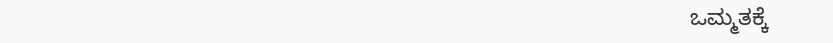ಒಮ್ಮತಕ್ಕೆ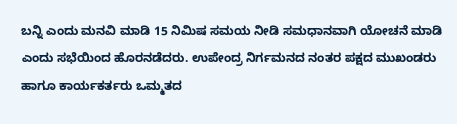ಬನ್ನಿ ಎಂದು ಮನವಿ ಮಾಡಿ 15 ನಿಮಿಷ ಸಮಯ ನೀಡಿ ಸಮಧಾನವಾಗಿ ಯೋಚನೆ ಮಾಡಿ ಎಂದು ಸಭೆಯಿಂದ ಹೊರನಡೆದರು. ಉಪೇಂದ್ರ ನಿರ್ಗಮನದ ನಂತರ ಪಕ್ಷದ ಮುಖಂಡರು ಹಾಗೂ ಕಾರ್ಯಕರ್ತರು ಒಮ್ಮತದ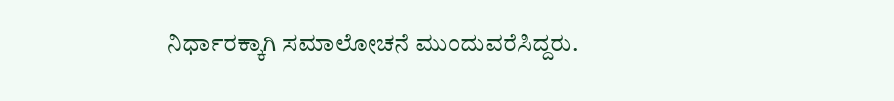ನಿರ್ಧಾರಕ್ಕಾಗಿ ಸಮಾಲೋಚನೆ ಮುಂದುವರೆಸಿದ್ದರು.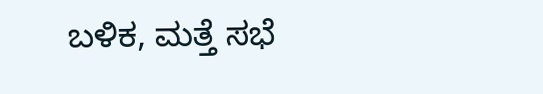ಬಳಿಕ, ಮತ್ತೆ ಸಭೆ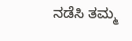ನಡೆಸಿ ತಮ್ಮ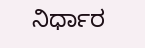ನಿರ್ಧಾರ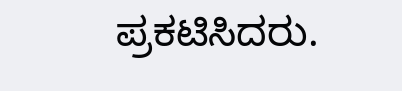ಪ್ರಕಟಿಸಿದರು.